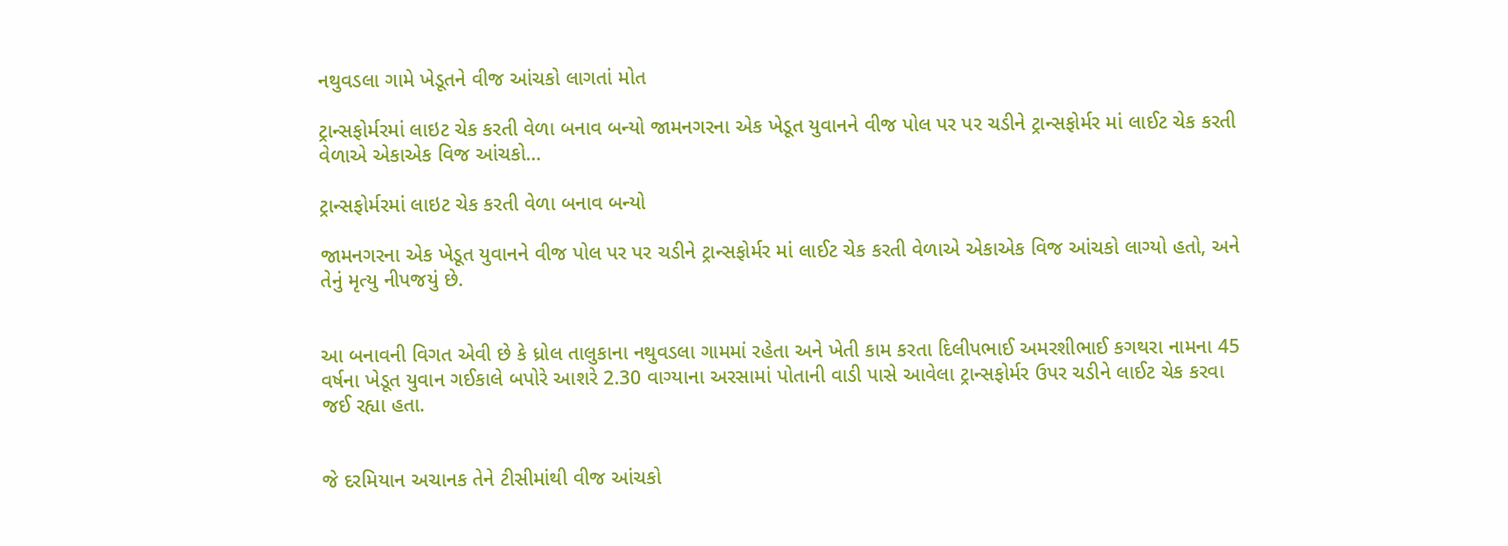નથુવડલા ગામે ખેડૂતને વીજ આંચકો લાગતાં મોત

ટ્રાન્સફોર્મરમાં લાઇટ ચેક કરતી વેળા બનાવ બન્યો જામનગરના એક ખેડૂત યુવાનને વીજ પોલ પર પર ચડીને ટ્રાન્સફોર્મર માં લાઈટ ચેક કરતી વેળાએ એકાએક વિજ આંચકો…

ટ્રાન્સફોર્મરમાં લાઇટ ચેક કરતી વેળા બનાવ બન્યો

જામનગરના એક ખેડૂત યુવાનને વીજ પોલ પર પર ચડીને ટ્રાન્સફોર્મર માં લાઈટ ચેક કરતી વેળાએ એકાએક વિજ આંચકો લાગ્યો હતો, અને તેનું મૃત્યુ નીપજયું છે.


આ બનાવની વિગત એવી છે કે ધ્રોલ તાલુકાના નથુવડલા ગામમાં રહેતા અને ખેતી કામ કરતા દિલીપભાઈ અમરશીભાઈ કગથરા નામના 45 વર્ષના ખેડૂત યુવાન ગઈકાલે બપોરે આશરે 2.30 વાગ્યાના અરસામાં પોતાની વાડી પાસે આવેલા ટ્રાન્સફોર્મર ઉપર ચડીને લાઈટ ચેક કરવા જઈ રહ્યા હતા.


જે દરમિયાન અચાનક તેને ટીસીમાંથી વીજ આંચકો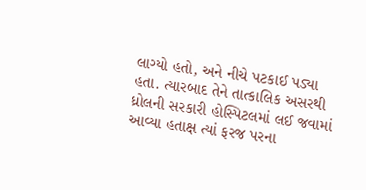લાગ્યો હતો, અને નીચે પટકાઈ પડ્યા હતા. ત્યારબાદ તેને તાત્કાલિક અસરથી ધ્રોલની સરકારી હોસ્પિટલમાં લઈ જવામાં આવ્યા હતાક્ષ ત્યાં ફરજ પરના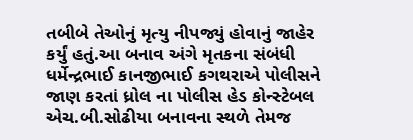તબીબે તેઓનું મૃત્યુ નીપજ્યું હોવાનું જાહેર કર્યું હતું.આ બનાવ અંગે મૃતકના સંબંધી ધર્મેન્દ્રભાઈ કાનજીભાઈ કગથરાએ પોલીસને જાણ કરતાં ધ્રોલ ના પોલીસ હેડ કોન્સ્ટેબલ એચ.બી.સોઢીયા બનાવના સ્થળે તેમજ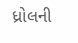ધ્રોલની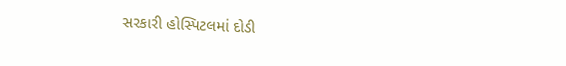સરકારી હોસ્પિટલમાં દોડી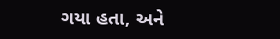ગયા હતા, અને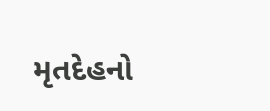મૃતદેહનો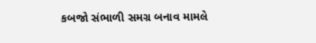કબજો સંભાળી સમગ્ર બનાવ મામલે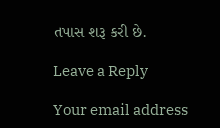તપાસ શરૂ કરી છે.

Leave a Reply

Your email address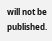will not be published.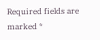Required fields are marked *